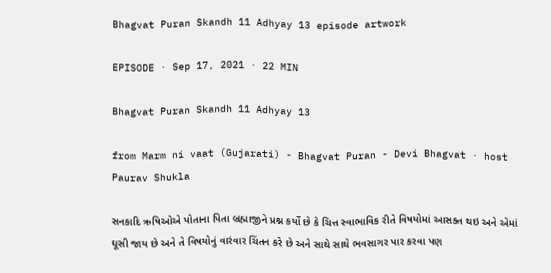Bhagvat Puran Skandh 11 Adhyay 13 episode artwork

EPISODE · Sep 17, 2021 · 22 MIN

Bhagvat Puran Skandh 11 Adhyay 13

from Marm ni vaat (Gujarati) - Bhagvat Puran - Devi Bhagvat · host Paurav Shukla

સનકાદિ ઋષિઓએ પોતાના પિતા બ્રહ્માજીને પ્રશ્ન કર્યો છે કે ચિત્ત સ્વાભાવિક રીતે વિષયોમાં આસક્ત થઇ અને એમાં ઘૂસી જાય છે અને તે વિષયોનું વારંવાર ચિંતન કરે છે અને સાથે સાથે ભવસાગર પાર કરવા પણ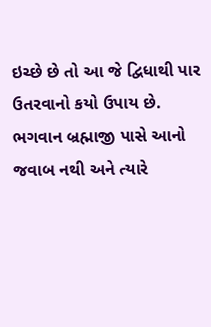ઇચ્છે છે તો આ જે દ્વિધાથી પાર ઉતરવાનો કયો ઉપાય છે. ભગવાન બ્રહ્માજી પાસે આનો જવાબ નથી અને ત્યારે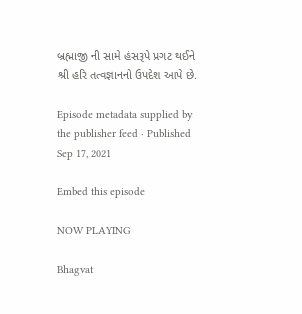બ્રહ્માજી ની સામે હંસરૂપે પ્રગટ થઈને શ્રી હરિ તત્વજ્ઞાનનો ઉપદેશ આપે છે.

Episode metadata supplied by the publisher feed · Published Sep 17, 2021

Embed this episode

NOW PLAYING

Bhagvat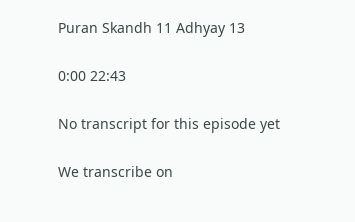Puran Skandh 11 Adhyay 13

0:00 22:43

No transcript for this episode yet

We transcribe on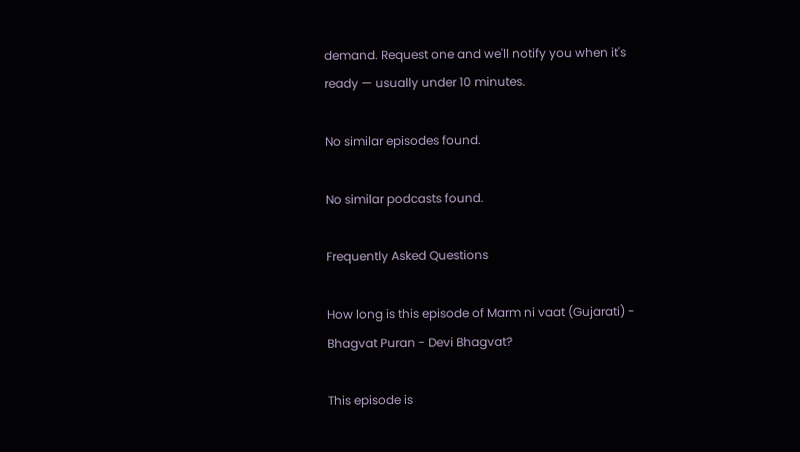demand. Request one and we'll notify you when it's ready — usually under 10 minutes.

No similar episodes found.

No similar podcasts found.

Frequently Asked Questions

How long is this episode of Marm ni vaat (Gujarati) - Bhagvat Puran - Devi Bhagvat?

This episode is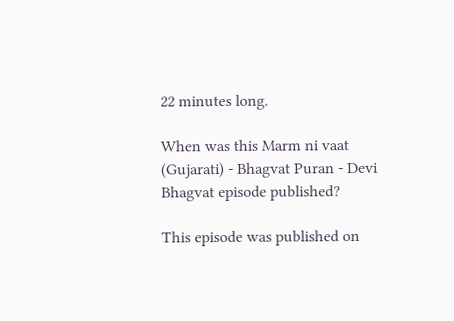22 minutes long.

When was this Marm ni vaat (Gujarati) - Bhagvat Puran - Devi Bhagvat episode published?

This episode was published on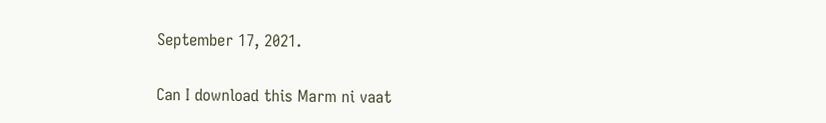September 17, 2021.

Can I download this Marm ni vaat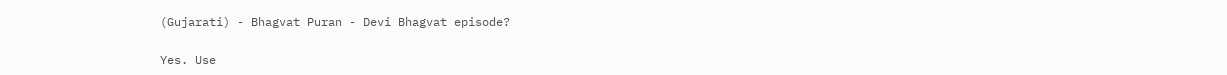(Gujarati) - Bhagvat Puran - Devi Bhagvat episode?

Yes. Use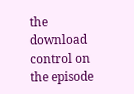the download control on the episode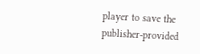player to save the publisher-provided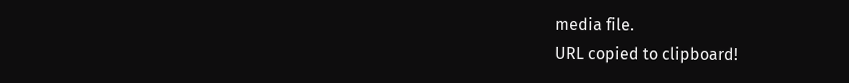media file.
URL copied to clipboard!